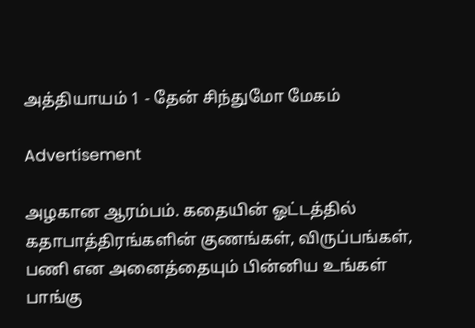அத்தியாயம் 1 - தேன் சிந்துமோ மேகம்

Advertisement

அழகான ஆரம்பம். கதையின் ஓட்டத்தில் கதாபாத்திரங்களின் குணங்கள், விருப்பங்கள், பணி என அனைத்தையும் பின்னிய உங்கள் பாங்கு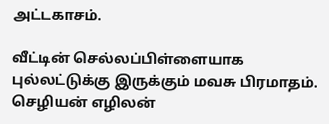அட்டகாசம்.

வீட்டின் செல்லப்பிள்ளையாக புல்லட்டுக்கு இருக்கும் மவசு பிரமாதம். செழியன் எழிலன்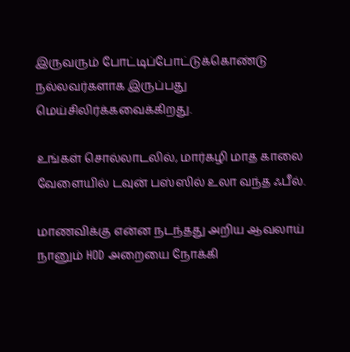இருவரும் போட்டிப்போட்டுக்கொண்டு நல்லவர்களாக இருப்பது மெய்சிலிர்க்கவைக்கிறது.

உங்கள் சொல்லாடலில், மார்கழி மாத காலை வேளையில் டவுன் பஸ்ஸில் உலா வந்த ஃபீல்.

மாணவிக்கு என்ன நடந்தது அறிய ஆவலாய் நானும் HOD அறையை நோக்கி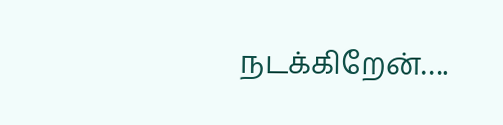நடக்கிறேன்….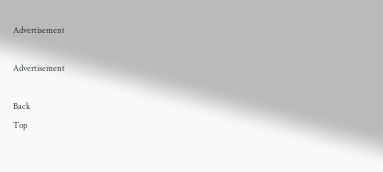Advertisement

Advertisement

Back
Top